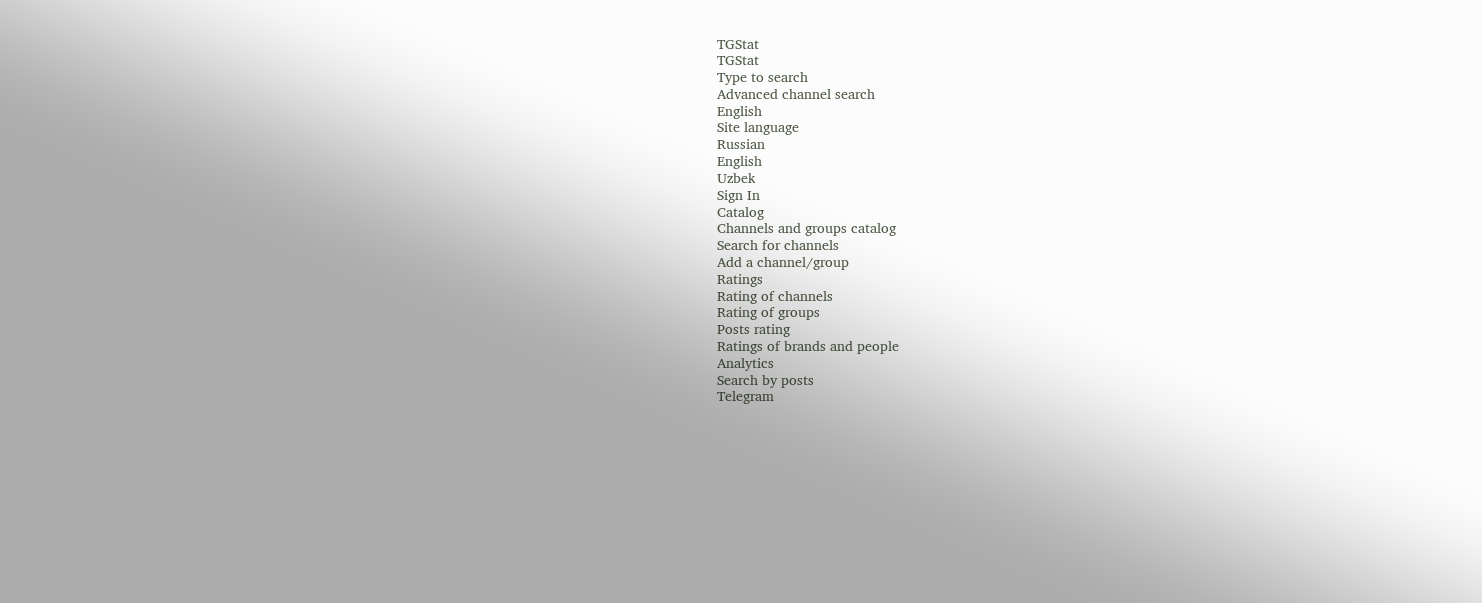TGStat
TGStat
Type to search
Advanced channel search
English
Site language
Russian
English
Uzbek
Sign In
Catalog
Channels and groups catalog
Search for channels
Add a channel/group
Ratings
Rating of channels
Rating of groups
Posts rating
Ratings of brands and people
Analytics
Search by posts
Telegram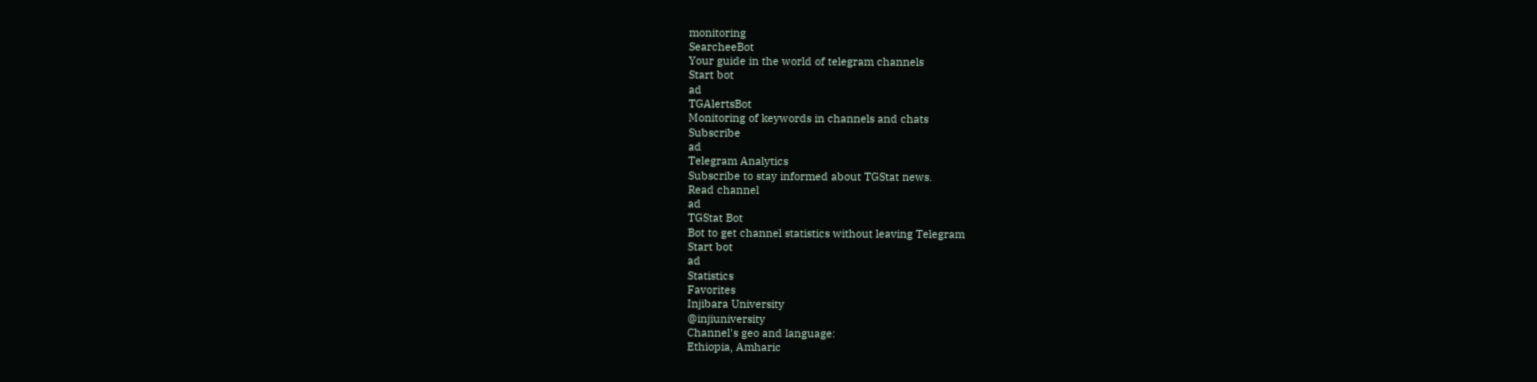monitoring
SearcheeBot
Your guide in the world of telegram channels
Start bot
ad
TGAlertsBot
Monitoring of keywords in channels and chats
Subscribe
ad
Telegram Analytics
Subscribe to stay informed about TGStat news.
Read channel
ad
TGStat Bot
Bot to get channel statistics without leaving Telegram
Start bot
ad
Statistics
Favorites
Injibara University
@injiuniversity
Channel's geo and language:
Ethiopia, Amharic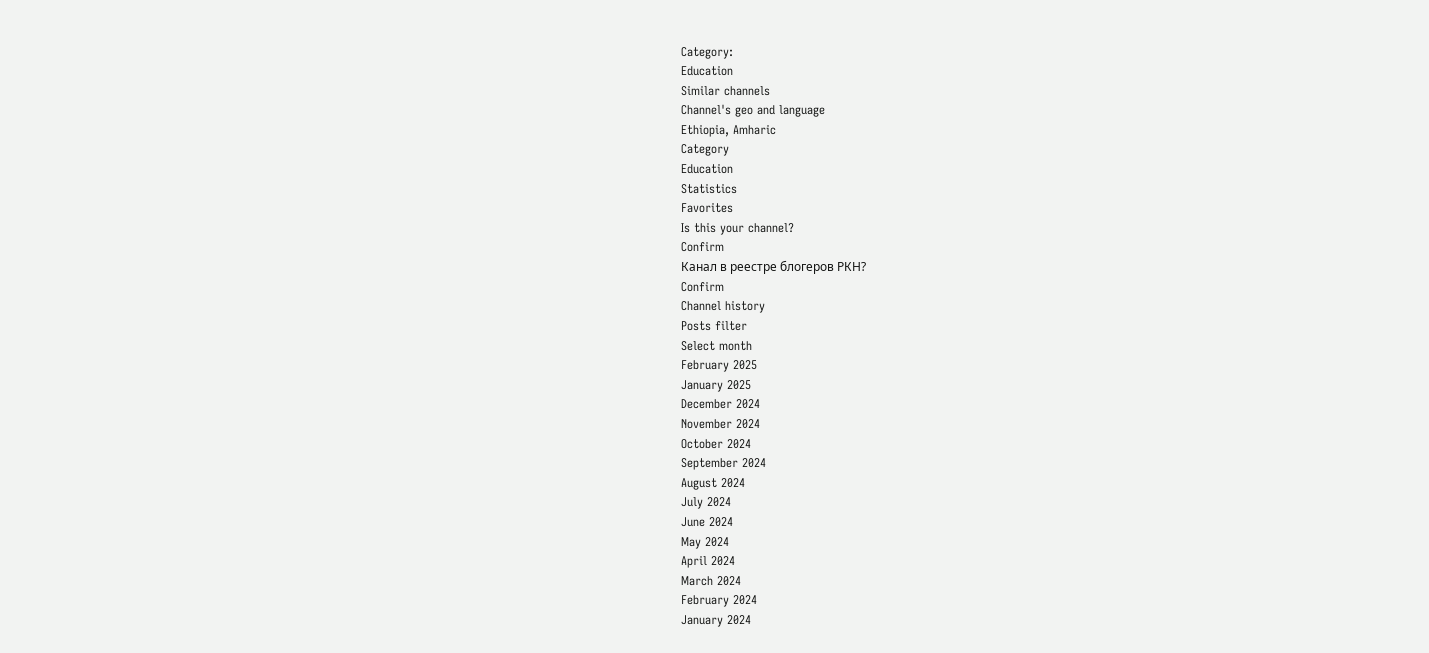Category:
Education
Similar channels
Channel's geo and language
Ethiopia, Amharic
Category
Education
Statistics
Favorites
Is this your channel?
Confirm
Канал в реестре блогеров РКН?
Confirm
Channel history
Posts filter
Select month
February 2025
January 2025
December 2024
November 2024
October 2024
September 2024
August 2024
July 2024
June 2024
May 2024
April 2024
March 2024
February 2024
January 2024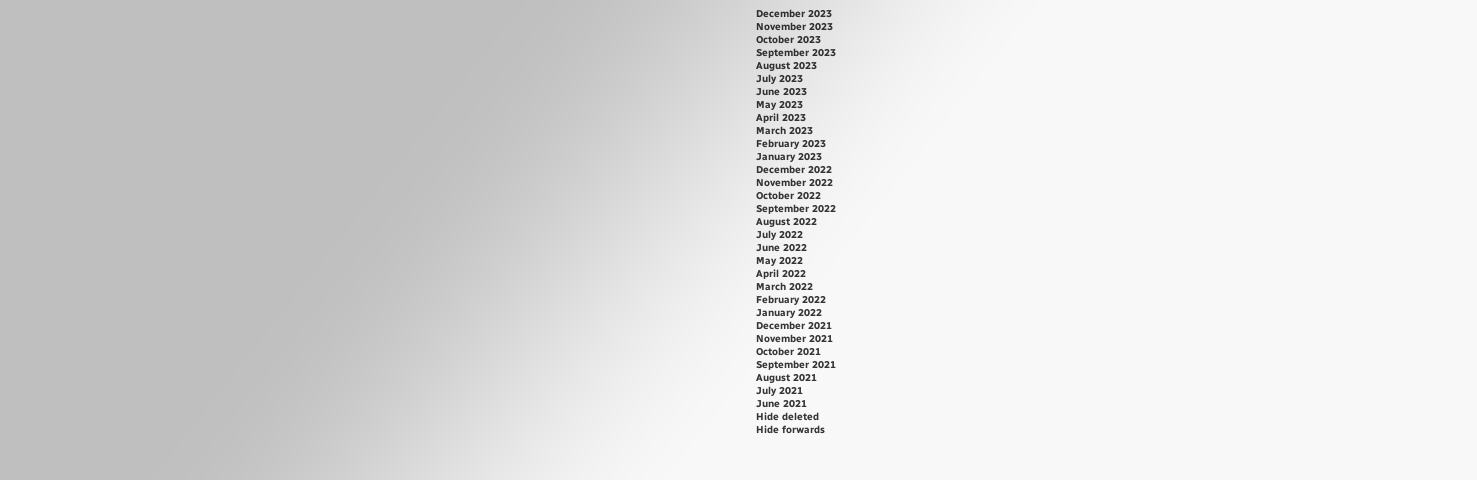December 2023
November 2023
October 2023
September 2023
August 2023
July 2023
June 2023
May 2023
April 2023
March 2023
February 2023
January 2023
December 2022
November 2022
October 2022
September 2022
August 2022
July 2022
June 2022
May 2022
April 2022
March 2022
February 2022
January 2022
December 2021
November 2021
October 2021
September 2021
August 2021
July 2021
June 2021
Hide deleted
Hide forwards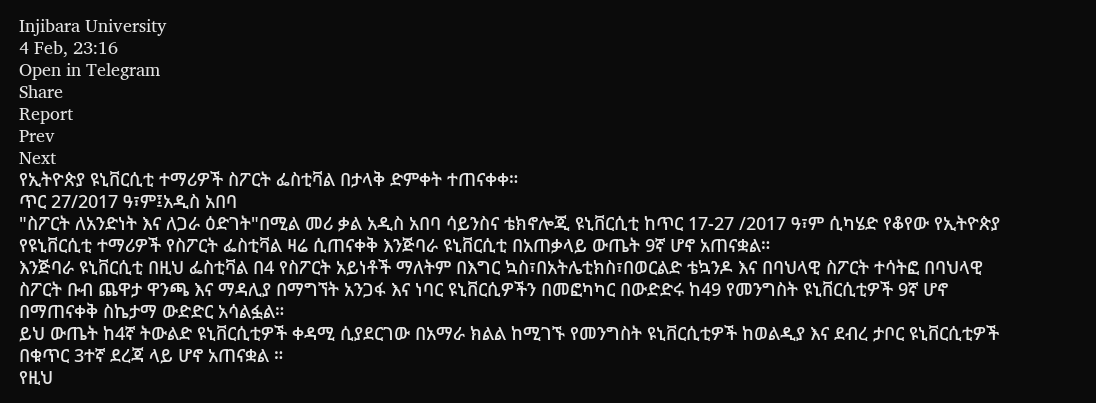Injibara University
4 Feb, 23:16
Open in Telegram
Share
Report
Prev
Next
የኢትዮጵያ ዩኒቨርሲቲ ተማሪዎች ስፖርት ፌስቲቫል በታላቅ ድምቀት ተጠናቀቀ።
ጥር 27/2017 ዓ፣ም፤አዲስ አበባ
"ስፖርት ለአንድነት እና ለጋራ ዕድገት"በሚል መሪ ቃል አዲስ አበባ ሳይንስና ቴክኖሎጂ ዩኒቨርሲቲ ከጥር 17-27 /2017 ዓ፣ም ሲካሄድ የቆየው የኢትዮጵያ የዩኒቨርሲቲ ተማሪዎች የስፖርት ፌስቲቫል ዛሬ ሲጠናቀቅ እንጅባራ ዩኒቨርሲቲ በአጠቃላይ ውጤት 9ኛ ሆኖ አጠናቋል።
እንጅባራ ዩኒቨርሲቲ በዚህ ፌስቲቫል በ4 የስፖርት አይነቶች ማለትም በእግር ኳስ፣በአትሌቲክስ፣በወርልድ ቴኳንዶ እና በባህላዊ ስፖርት ተሳትፎ በባህላዊ ስፖርት ቡብ ጨዋታ ዋንጫ እና ማዳሊያ በማግኘት አንጋፋ እና ነባር ዩኒቨርሲዎችን በመፎካካር በውድድሩ ከ49 የመንግስት ዩኒቨርሲቲዎች 9ኛ ሆኖ በማጠናቀቅ ስኬታማ ውድድር አሳልፏል።
ይህ ውጤት ከ4ኛ ትውልድ ዩኒቨርሲቲዎች ቀዳሚ ሲያደርገው በአማራ ክልል ከሚገኙ የመንግስት ዩኒቨርሲቲዎች ከወልዲያ እና ደብረ ታቦር ዩኒቨርሲቲዎች በቁጥር 3ተኛ ደረጃ ላይ ሆኖ አጠናቋል ።
የዚህ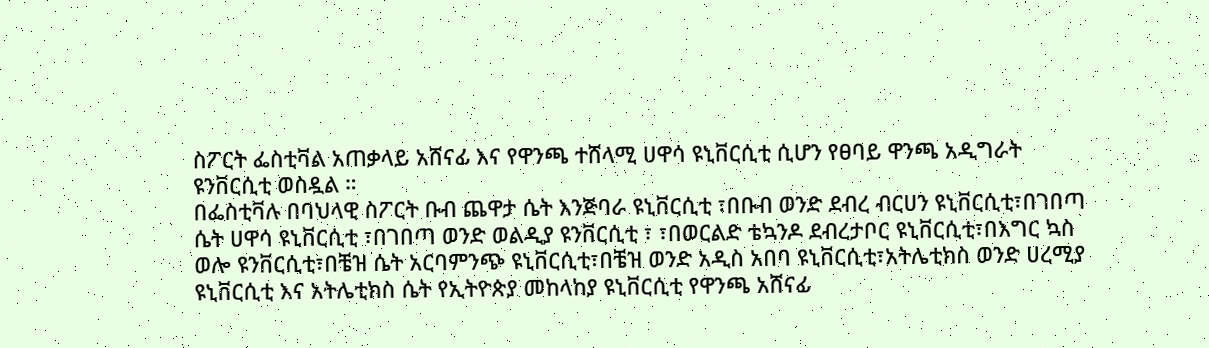ስፖርት ፌስቲቫል አጠቃላይ አሸናፊ እና የዋንጫ ተሸላሚ ሀዋሳ ዩኒቨርሲቲ ሲሆን የፀባይ ዋንጫ አዲግራት ዩንቨርሲቲ ወስዷል ።
በፌስቲቫሉ በባህላዊ ስፖርት ቡብ ጨዋታ ሴት እንጅባራ ዩኒቨርሲቲ ፣በቡብ ወንድ ደብረ ብርሀን ዩኒቨርሲቲ፣በገበጣ ሴት ሀዋሳ ዩኒቨርሲቲ ፣በገበጣ ወንድ ወልዲያ ዩንቨርሲቲ ፣ ፣በወርልድ ቴኳንዶ ደብረታቦር ዩኒቨርሲቲ፣በእግር ኳስ ወሎ ዩንቨርሲቲ፣በቼዝ ሴት አርባምንጭ ዩኒቨርሲቲ፣በቼዝ ወንድ አዲስ አበባ ዩኒቨርሲቲ፣አትሌቲክስ ወንድ ሀረሚያ ዩኒቨርሲቲ እና አትሌቲክስ ሴት የኢትዮጵያ መከላከያ ዩኒቨርሲቲ የዋንጫ አሸናፊ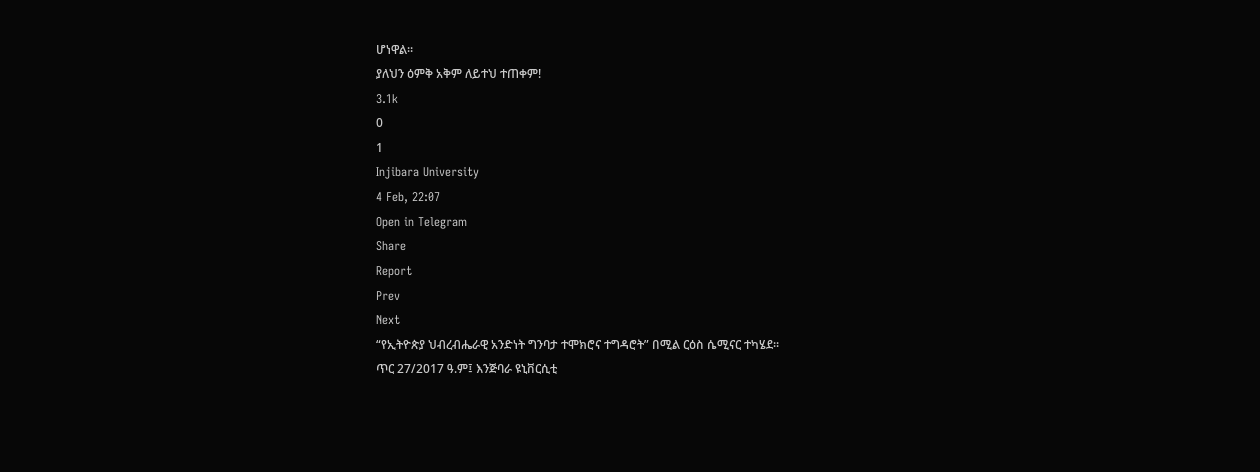ሆነዋል።
ያለህን ዕምቅ አቅም ለይተህ ተጠቀም!
3.1k
0
1
Injibara University
4 Feb, 22:07
Open in Telegram
Share
Report
Prev
Next
“የኢትዮጵያ ህብረብሔራዊ አንድነት ግንባታ ተሞክሮና ተግዳሮት” በሚል ርዕስ ሴሚናር ተካሄደ፡፡
ጥር 27/2017 ዓ.ም፤ እንጅባራ ዩኒቨርሲቲ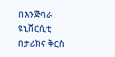በእንጅባራ ዩኒቨርሲቲ በታሪክና ቅርስ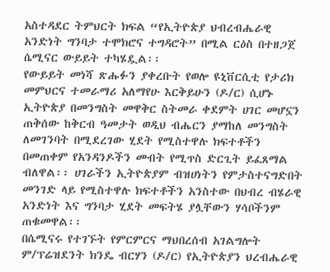አስተዳደር ትምህርት ክፍል “የኢትዮጵያ ህብረብሔራዊ አንድነት ግንባታ ተሞክሮና ተግዳሮት” በሚል ርዕስ በተዘጋጀ ሴሚናር ውይይት ተካሄዷል፡፡
የውይይት መነሻ ጽሑፉን ያቀረቡት የወሎ ዩኒቨርሲቲ የታሪክ መምህርና ተመራማሪ አለማየሁ እርቅይሁን (ዶ/ር) ሲሆኑ ኢትዮጵያ በመንግስት መዋቅር ስትመራ ቀደምት ሀገር መሆኗን ጠቅሰው ከቅርብ ዓመታት ወዲህ ብሔርን ያማከለ መንግስት ለመገንባት በሚደረገው ሂደት የሚስተዋሉ ክፍተቶችን በመጠቀም የአንዳንዶችን መብት የሚጥስ ድርጊት ይፈጸማል ብለዋል፡፡ ሀገራችን ኢትዮጵያም ብዝሀነትን የምታስተናግድበት መንገድ ላይ የሚስተዋሉ ክፍተቶችን አንስተው በህብረ ብሄራዊ አንድነት እና ግንባታ ሂደት መፍትሄ ያሏቸውን ሃሳቦችንም ጠቁመዋል፡፡
በሴሚናሩ የተገኙት የምርምርና ማህበረሰብ አገልግሎት ም/ፕሬዝደንት ክንዴ ብርሃን (ዶ/ር) የኢትዮጵያን ህረብሔራዊ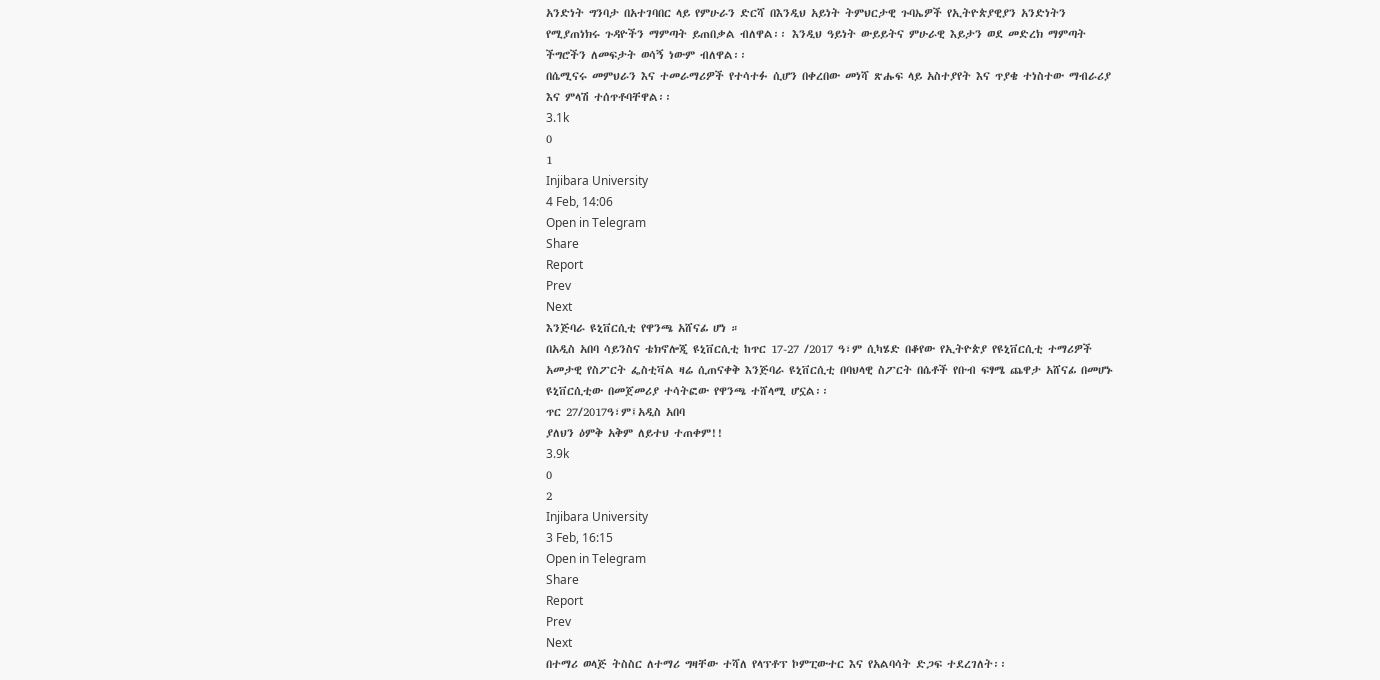አንድነት ግንባታ በአተገባበር ላይ የምሁራን ድርሻ በእንዲህ አይነት ትምህርታዊ ጉባኤዎች የኢትዮጵያዊያን አንድነትን የሚያጠነክሩ ጉዳዮችን ማምጣት ይጠበቃል ብለዋል፡፡ እንዲህ ዓይነት ውይይትና ምሁራዊ እይታን ወደ መድረክ ማምጣት ችግሮችን ለመፍታት ወሳኝ ነውም ብለዋል፡፡
በሴሚናሩ መምህራን እና ተመራማሪዎች የተሳተፉ ሲሆን በቀረበው መነሻ ጽሑፍ ላይ አስተያየት እና ጥያቄ ተነስተው ማብራሪያ እና ምላሽ ተሰጥቶባቸዋል፡፡
3.1k
0
1
Injibara University
4 Feb, 14:06
Open in Telegram
Share
Report
Prev
Next
እንጅባራ ዩኒቨርሲቲ የዋንጫ አሸናፊ ሆነ ።
በአዲስ አበባ ሳይንስና ቴክኖሎጂ ዩኒቨርሲቲ ከጥር 17-27 /2017 ዓ፣ም ሲካሄድ በቆየው የኢትዮጵያ የዩኒቨርሲቲ ተማሪዎች አመታዊ የስፖርት ፌስቲቫል ዛሬ ሲጠናቀቅ እንጅባራ ዩኒቨርሲቲ በባህላዊ ስፖርት በሴቶች የቡብ ፍፃሜ ጨዋታ አሸናፊ በመሆኑ ዩኒቨርሲቲው በመጀመሪያ ተሳትፎው የዋንጫ ተሸላሚ ሆኗል፡፡
ጥር 27/2017ዓ፣ም፤አዲስ አበባ
ያለህን ዕምቅ አቅም ለይተህ ተጠቀም!!
3.9k
0
2
Injibara University
3 Feb, 16:15
Open in Telegram
Share
Report
Prev
Next
በተማሪ ወላጅ ትስስር ለተማሪ ግዛቸው ተሻለ የላፕቶፕ ኮምፒውተር እና የአልባሳት ድጋፍ ተደረገለት፡፡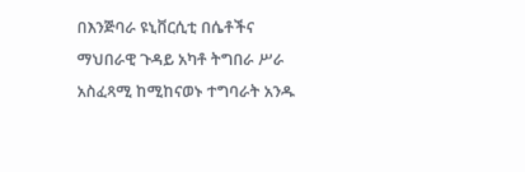በእንጅባራ ዩኒቨርሲቲ በሴቶችና ማህበራዊ ጉዳይ አካቶ ትግበራ ሥራ አስፈጻሚ ከሚከናወኑ ተግባራት አንዱ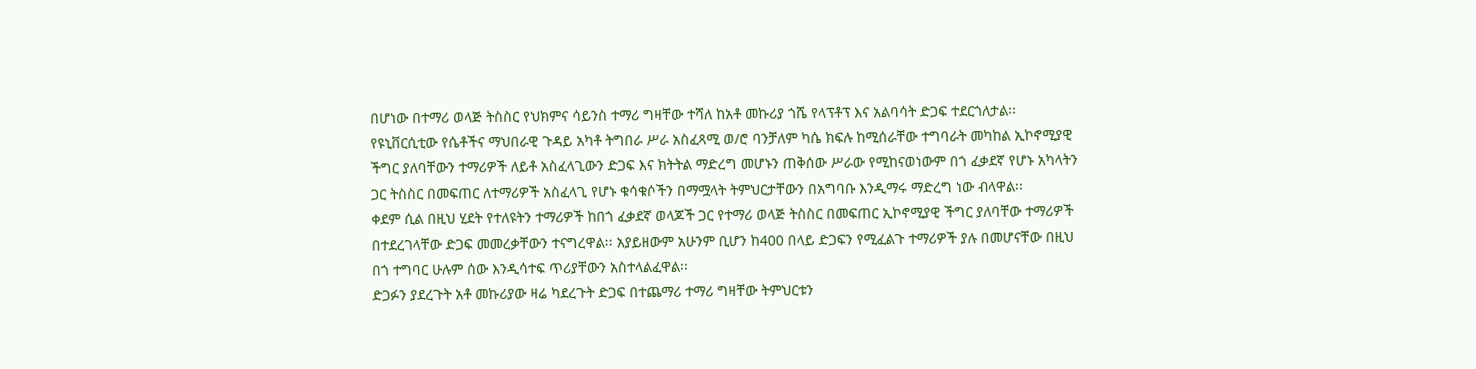በሆነው በተማሪ ወላጅ ትስስር የህክምና ሳይንስ ተማሪ ግዛቸው ተሻለ ከአቶ መኩሪያ ጎሼ የላፕቶፕ እና አልባሳት ድጋፍ ተደርጎለታል፡፡
የዩኒቨርሲቲው የሴቶችና ማህበራዊ ጉዳይ አካቶ ትግበራ ሥራ አስፈጻሚ ወ/ሮ ባንቻለም ካሴ ክፍሉ ከሚሰራቸው ተግባራት መካከል ኢኮኖሚያዊ ችግር ያለባቸውን ተማሪዎች ለይቶ አስፈላጊውን ድጋፍ እና ክትትል ማድረግ መሆኑን ጠቅሰው ሥራው የሚከናወነውም በጎ ፈቃደኛ የሆኑ አካላትን ጋር ትስስር በመፍጠር ለተማሪዎች አስፈላጊ የሆኑ ቁሳቁሶችን በማሟላት ትምህርታቸውን በአግባቡ እንዲማሩ ማድረግ ነው ብላዋል፡፡
ቀደም ሲል በዚህ ሂደት የተለዩትን ተማሪዎች ከበጎ ፈቃደኛ ወላጆች ጋር የተማሪ ወላጅ ትስስር በመፍጠር ኢኮኖሚያዊ ችግር ያለባቸው ተማሪዎች በተደረገላቸው ድጋፍ መመረቃቸውን ተናግረዋል፡፡ አያይዘውም አሁንም ቢሆን ከ400 በላይ ድጋፍን የሚፈልጉ ተማሪዎች ያሉ በመሆናቸው በዚህ በጎ ተግባር ሁሉም ሰው እንዲሳተፍ ጥሪያቸውን አስተላልፈዋል፡፡
ድጋፉን ያደረጉት አቶ መኩሪያው ዛሬ ካደረጉት ድጋፍ በተጨማሪ ተማሪ ግዛቸው ትምህርቱን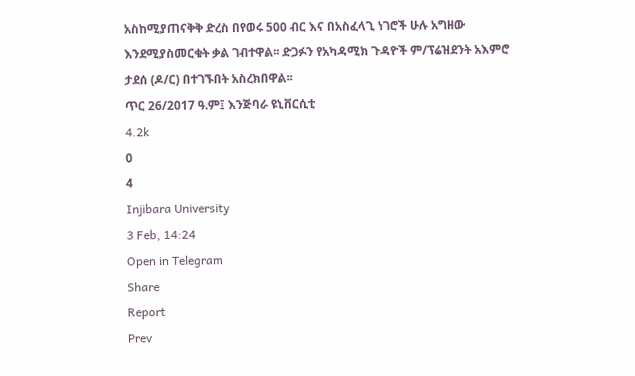አስከሚያጠናቅቅ ድረስ በየወሩ 500 ብር እና በአስፈላጊ ነገሮች ሁሉ አግዘው እንደሚያስመርቁት ቃል ገብተዋል፡፡ ድጋፉን የአካዳሚክ ጉዳዮች ም/ፕሬዝደንት አእምሮ ታደሰ (ዶ/ር) በተገኙበት አስረክበዋል፡፡
ጥር 26/2017 ዓ.ም፤ እንጅባራ ዩኒቨርሲቲ
4.2k
0
4
Injibara University
3 Feb, 14:24
Open in Telegram
Share
Report
Prev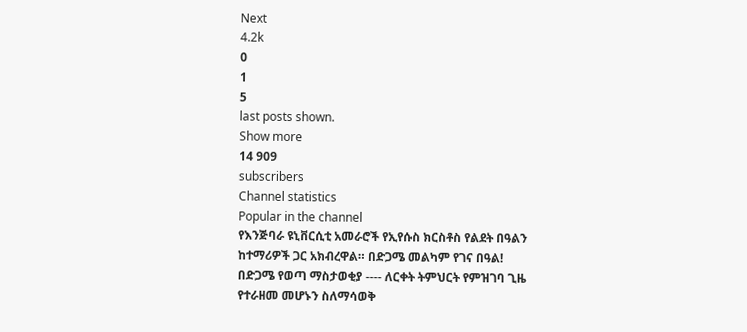Next
4.2k
0
1
5
last posts shown.
Show more
14 909
subscribers
Channel statistics
Popular in the channel
የእንጅባራ ዩኒቨርሲቲ አመራሮች የኢየሱስ ክርስቶስ የልደት በዓልን ከተማሪዎች ጋር አክብረዋል። በድጋሜ መልካም የገና በዓል!
በድጋሜ የወጣ ማስታወቂያ ---- ለርቀት ትምህርት የምዝገባ ጊዜ የተራዘመ መሆኑን ስለማሳወቅ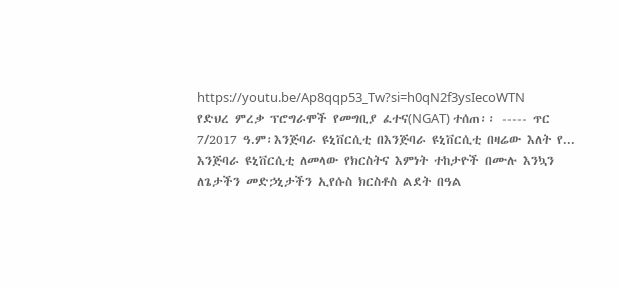https://youtu.be/Ap8qqp53_Tw?si=h0qN2f3ysIecoWTN
የድህረ ምረቃ ፕሮግራሞች የመግቢያ ፈተና(NGAT) ተሰጠ፡፡ ----- ጥር 7/2017 ዓ.ም፡እንጅባራ ዩኒቨርሲቲ በእንጅባራ ዩኒቨርሲቲ በዛሬው እለት የ...
እንጅባራ ዩኒቨርሲቲ ለመላው የክርስትና እምነት ተከታዮች በሙሉ እንኳን ለጌታችን መድኃኒታችን ኢየሱስ ክርስቶስ ልደት በዓል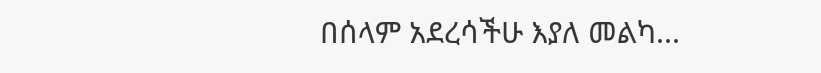በሰላም አደረሳችሁ እያለ መልካ...